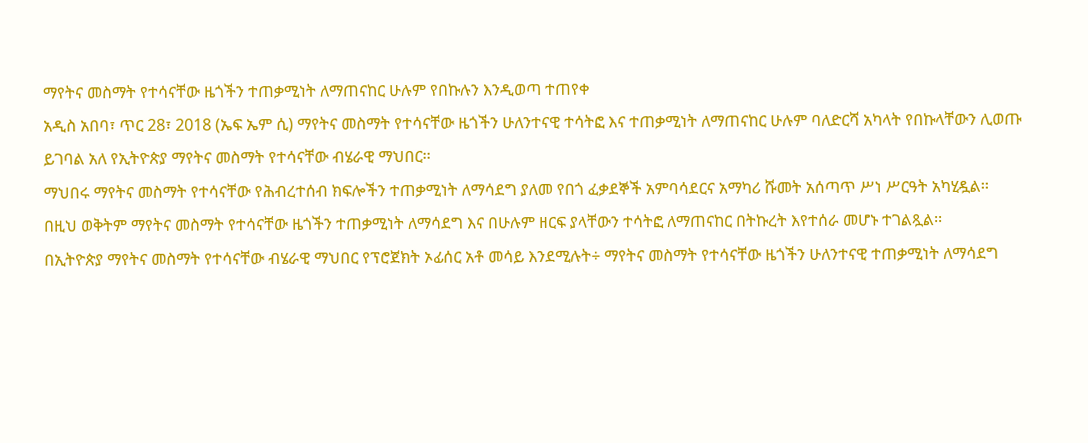ማየትና መስማት የተሳናቸው ዜጎችን ተጠቃሚነት ለማጠናከር ሁሉም የበኩሉን እንዲወጣ ተጠየቀ
አዲስ አበባ፣ ጥር 28፣ 2018 (ኤፍ ኤም ሲ) ማየትና መስማት የተሳናቸው ዜጎችን ሁለንተናዊ ተሳትፎ እና ተጠቃሚነት ለማጠናከር ሁሉም ባለድርሻ አካላት የበኩላቸውን ሊወጡ ይገባል አለ የኢትዮጵያ ማየትና መስማት የተሳናቸው ብሄራዊ ማህበር፡፡
ማህበሩ ማየትና መስማት የተሳናቸው የሕብረተሰብ ክፍሎችን ተጠቃሚነት ለማሳደግ ያለመ የበጎ ፈቃደኞች አምባሳደርና አማካሪ ሹመት አሰጣጥ ሥነ ሥርዓት አካሂዷል፡፡
በዚህ ወቅትም ማየትና መስማት የተሳናቸው ዜጎችን ተጠቃሚነት ለማሳደግ እና በሁሉም ዘርፍ ያላቸውን ተሳትፎ ለማጠናከር በትኩረት እየተሰራ መሆኑ ተገልጿል፡፡
በኢትዮጵያ ማየትና መስማት የተሳናቸው ብሄራዊ ማህበር የፕሮጀክት ኦፊሰር አቶ መሳይ እንደሚሉት÷ ማየትና መስማት የተሳናቸው ዜጎችን ሁለንተናዊ ተጠቃሚነት ለማሳደግ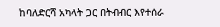ከባለድርሻ አካላት ጋር በትብብር እየተሰራ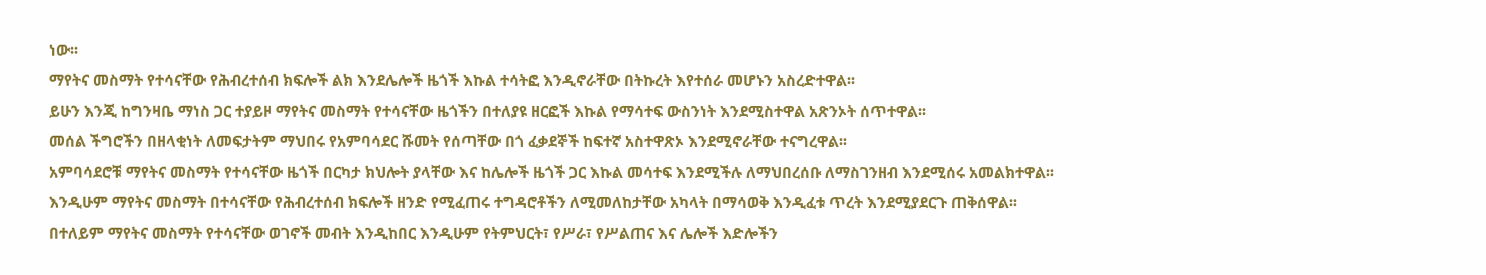ነው፡፡
ማየትና መስማት የተሳናቸው የሕብረተሰብ ክፍሎች ልክ እንደሌሎች ዜጎች እኩል ተሳትፎ እንዲኖራቸው በትኩረት እየተሰራ መሆኑን አስረድተዋል፡፡
ይሁን እንጂ ከግንዛቤ ማነስ ጋር ተያይዞ ማየትና መስማት የተሳናቸው ዜጎችን በተለያዩ ዘርፎች እኩል የማሳተፍ ውስንነት እንደሚስተዋል አጽንኦት ሰጥተዋል፡፡
መሰል ችግሮችን በዘላቂነት ለመፍታትም ማህበሩ የአምባሳደር ሹመት የሰጣቸው በጎ ፈቃደኞች ከፍተኛ አስተዋጽኦ እንደሚኖራቸው ተናግረዋል፡፡
አምባሳደሮቹ ማየትና መስማት የተሳናቸው ዜጎች በርካታ ክህሎት ያላቸው እና ከሌሎች ዜጎች ጋር እኩል መሳተፍ እንደሚችሉ ለማህበረሰቡ ለማስገንዘብ እንደሚሰሩ አመልክተዋል፡፡
እንዲሁም ማየትና መስማት በተሳናቸው የሕብረተሰብ ክፍሎች ዘንድ የሚፈጠሩ ተግዳሮቶችን ለሚመለከታቸው አካላት በማሳወቅ እንዲፈቱ ጥረት እንደሚያደርጉ ጠቅሰዋል፡፡
በተለይም ማየትና መስማት የተሳናቸው ወገኖች መብት እንዲከበር እንዲሁም የትምህርት፣ የሥራ፣ የሥልጠና እና ሌሎች እድሎችን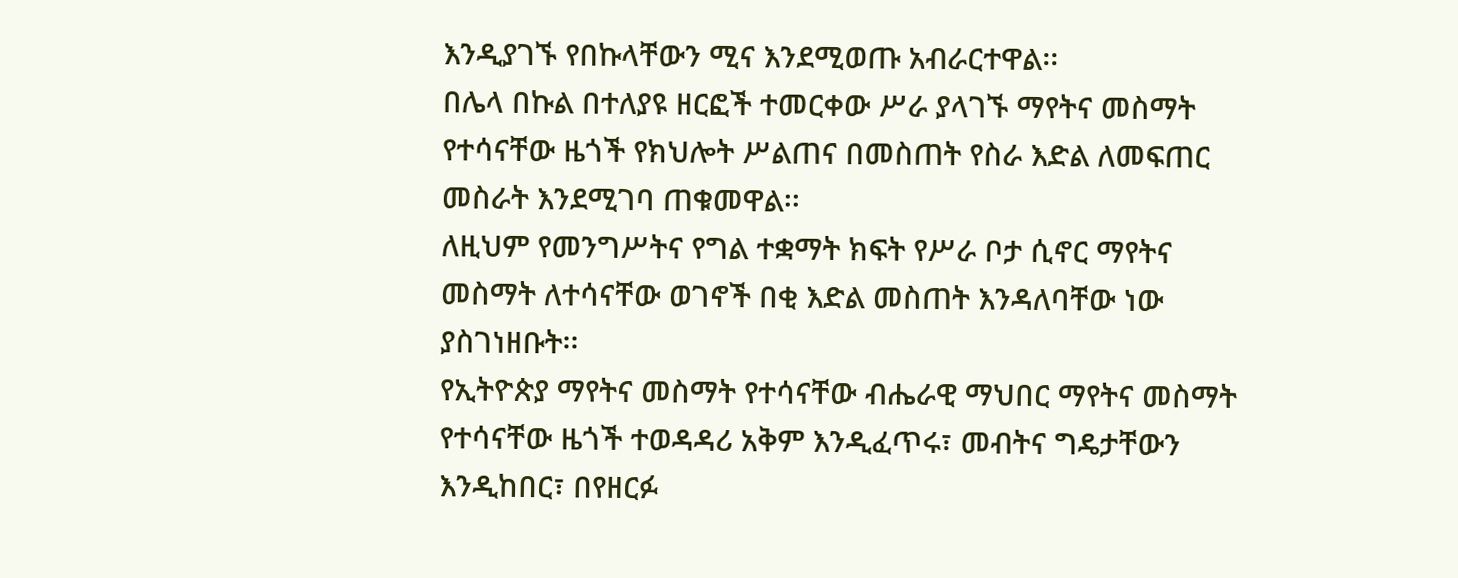እንዲያገኙ የበኩላቸውን ሚና እንደሚወጡ አብራርተዋል፡፡
በሌላ በኩል በተለያዩ ዘርፎች ተመርቀው ሥራ ያላገኙ ማየትና መስማት የተሳናቸው ዜጎች የክህሎት ሥልጠና በመስጠት የስራ እድል ለመፍጠር መስራት እንደሚገባ ጠቁመዋል፡፡
ለዚህም የመንግሥትና የግል ተቋማት ክፍት የሥራ ቦታ ሲኖር ማየትና መስማት ለተሳናቸው ወገኖች በቂ እድል መስጠት እንዳለባቸው ነው ያስገነዘቡት፡፡
የኢትዮጵያ ማየትና መስማት የተሳናቸው ብሔራዊ ማህበር ማየትና መስማት የተሳናቸው ዜጎች ተወዳዳሪ አቅም እንዲፈጥሩ፣ መብትና ግዴታቸውን እንዲከበር፣ በየዘርፉ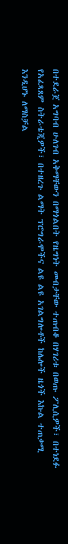በተደራጀ አግባብ ሁለገብ አቅማቸውን በማጎልበት የዜግነት መብታቸው ተጠብቆ በሃገሪቱ በወጡ ፖሊሲዎች፣ በተነደፉ የአፈጻጸም ስትራቴጂዎች፣ በተዘረጉ ልማት ፕሮግራሞችና ልዩ ልዩ አገልግሎቶች ከሌሎች ዜጎች እኩል ተጠቃሚ እንዲሆኑ ለማስቻል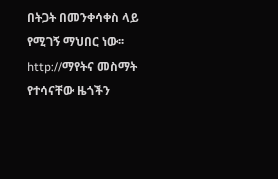በትጋት በመንቀሳቀስ ላይ የሚገኝ ማህበር ነው፡፡
http://ማየትና መስማት የተሳናቸው ዜጎችን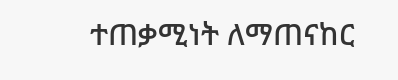ተጠቃሚነት ለማጠናከር